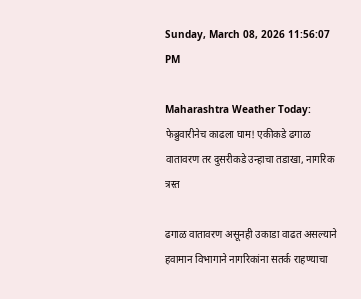Sunday, March 08, 2026 11:56:07 PM

Maharashtra Weather Today: फेब्रुवारीनेच काढला घाम! एकीकडे ढगाळ वातावरण तर दुसरीकडे उन्हाचा तडाखा, नागरिक त्रस्त

ढगाळ वातावरण असूनही उकाडा वाढत असल्याने हवामान विभागाने नागरिकांना सतर्क राहण्याचा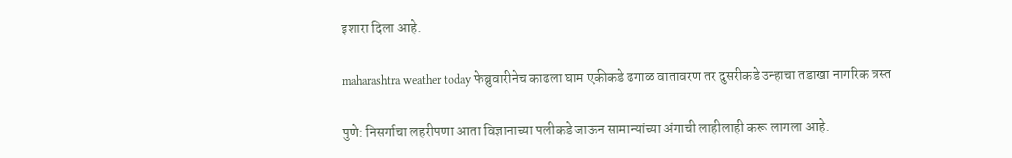इशारा दिला आहे.

maharashtra weather today फेब्रुवारीनेच काढला घाम एकीकडे ढगाळ वातावरण तर दुसरीकडे उन्हाचा तडाखा नागरिक त्रस्त

पुणे: निसर्गाचा लहरीपणा आता विज्ञानाच्या पलीकडे जाऊन सामान्यांच्या अंगाची लाहीलाही करू लागला आहे.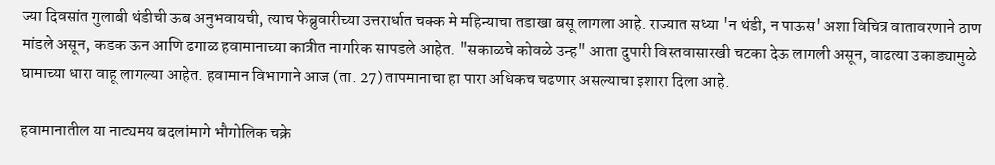ज्या दिवसांत गुलाबी थंडीची ऊब अनुभवायची, त्याच फेब्रुवारीच्या उत्तरार्धात चक्क मे महिन्याचा तडाखा बसू लागला आहे. राज्यात सध्या 'न थंडी, न पाऊस' अशा विचित्र वातावरणाने ठाण मांडले असून, कडक ऊन आणि ढगाळ हवामानाच्या कात्रीत नागरिक सापडले आहेत. "सकाळचे कोवळे उन्ह" आता दुपारी विस्तवासारखी चटका देऊ लागली असून, वाढत्या उकाड्यामुळे घामाच्या धारा वाहू लागल्या आहेत. हवामान विभागाने आज (ता. 27) तापमानाचा हा पारा अधिकच चढणार असल्याचा इशारा दिला आहे.

हवामानातील या नाट्यमय बदलांमागे भौगोलिक चक्रे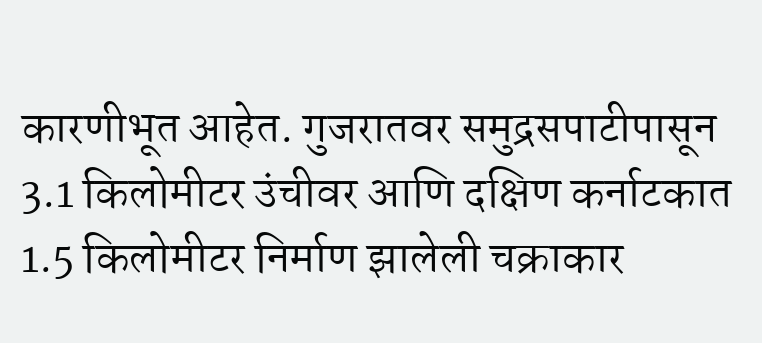कारणीभूत आहेत. गुजरातवर समुद्रसपाटीपासून 3.1 किलोमीटर उंचीवर आणि दक्षिण कर्नाटकात 1.5 किलोमीटर निर्माण झालेली चक्राकार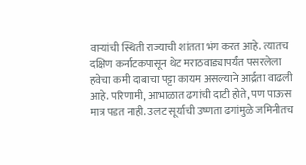वाऱ्यांची स्थिती राज्याची शांतता भंग करत आहे. त्यातच दक्षिण कर्नाटकपासून थेट मराठवाड्यापर्यंत पसरलेला हवेचा कमी दाबाचा पट्टा कायम असल्याने आर्द्रता वाढली आहे. परिणामी, आभाळात ढगांची दाटी होते, पण पाऊस मात्र पडत नाही. उलट सूर्याची उष्णता ढगांमुळे जमिनीतच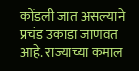कोंडली जात असल्याने प्रचंड उकाडा जाणवत आहे. राज्याच्या कमाल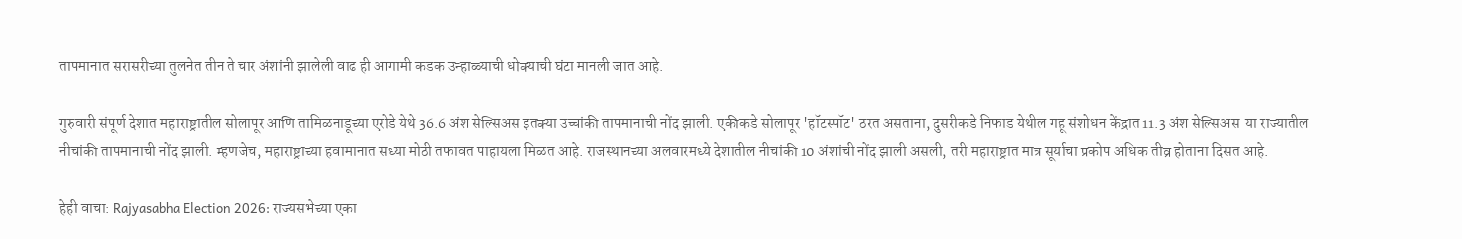तापमानात सरासरीच्या तुलनेत तीन ते चार अंशांनी झालेली वाढ ही आगामी कडक उन्हाळ्याची धोक्याची घंटा मानली जात आहे.

गुरुवारी संपूर्ण देशात महाराष्ट्रातील सोलापूर आणि तामिळनाडूच्या एरोडे येथे 36.6 अंश सेल्सिअस इतक्या उच्चांकी तापमानाची नोंद झाली. एकीकडे सोलापूर 'हॉटस्पॉट' ठरत असताना, दुसरीकडे निफाड येथील गहू संशोधन केंद्रात 11.3 अंश सेल्सिअस  या राज्यातील नीचांकी तापमानाची नोंद झाली. म्हणजेच, महाराष्ट्राच्या हवामानात सध्या मोठी तफावत पाहायला मिळत आहे. राजस्थानच्या अलवारमध्ये देशातील नीचांकी 10 अंशांची नोंद झाली असली, तरी महाराष्ट्रात मात्र सूर्याचा प्रकोप अधिक तीव्र होताना दिसत आहे.

हेही वाचा: Rajyasabha Election 2026: राज्यसभेच्या एका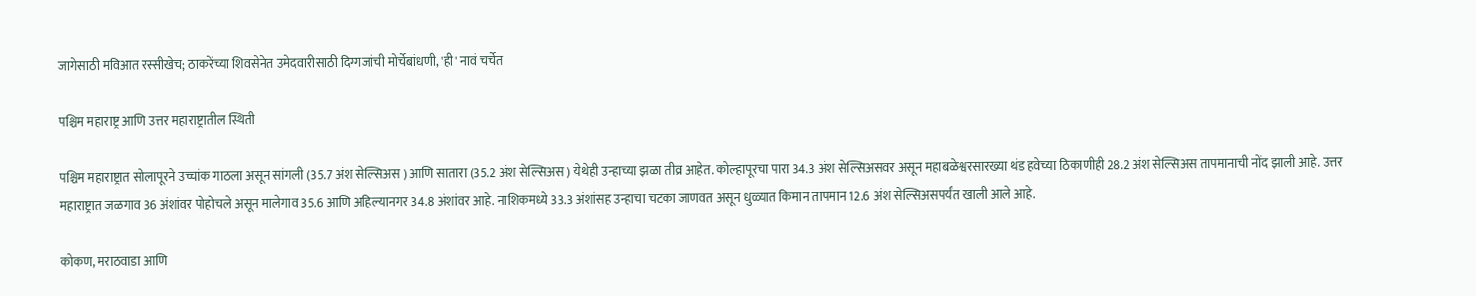जागेसाठी मविआत रस्सीखेच; ठाकरेंच्या शिवसेनेत उमेदवारीसाठी दिग्गजांची मोर्चेबांधणी, 'ही' नावं चर्चेत

पश्चिम महाराष्ट्र आणि उत्तर महाराष्ट्रातील स्थिती

पश्चिम महाराष्ट्रात सोलापूरने उच्चांक गाठला असून सांगली (35.7 अंश सेल्सिअस ) आणि सातारा (35.2 अंश सेल्सिअस ) येथेही उन्हाच्या झळा तीव्र आहेत. कोल्हापूरचा पारा 34.3 अंश सेल्सिअसवर असून महाबळेश्वरसारख्या थंड हवेच्या ठिकाणीही 28.2 अंश सेल्सिअस तापमानाची नोंद झाली आहे. उत्तर महाराष्ट्रात जळगाव 36 अंशांवर पोहोचले असून मालेगाव 35.6 आणि अहिल्यानगर 34.8 अंशांवर आहे. नाशिकमध्ये 33.3 अंशांसह उन्हाचा चटका जाणवत असून धुळ्यात किमान तापमान 12.6 अंश सेल्सिअसपर्यंत खाली आले आहे.

कोकण, मराठवाडा आणि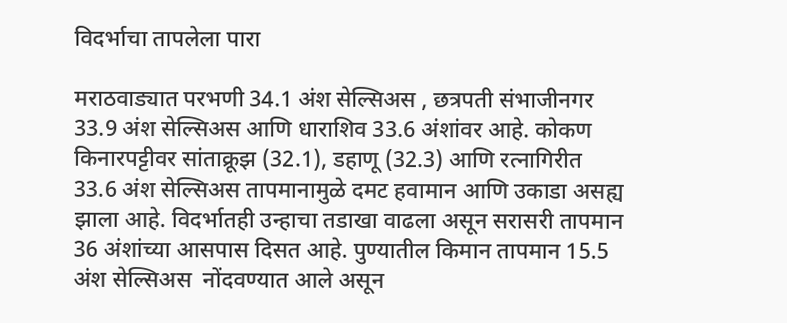विदर्भाचा तापलेला पारा

मराठवाड्यात परभणी 34.1 अंश सेल्सिअस , छत्रपती संभाजीनगर 33.9 अंश सेल्सिअस आणि धाराशिव 33.6 अंशांवर आहे. कोकण किनारपट्टीवर सांताक्रूझ (32.1), डहाणू (32.3) आणि रत्नागिरीत 33.6 अंश सेल्सिअस तापमानामुळे दमट हवामान आणि उकाडा असह्य झाला आहे. विदर्भातही उन्हाचा तडाखा वाढला असून सरासरी तापमान 36 अंशांच्या आसपास दिसत आहे. पुण्यातील किमान तापमान 15.5 अंश सेल्सिअस  नोंदवण्यात आले असून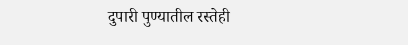दुपारी पुण्यातील रस्तेही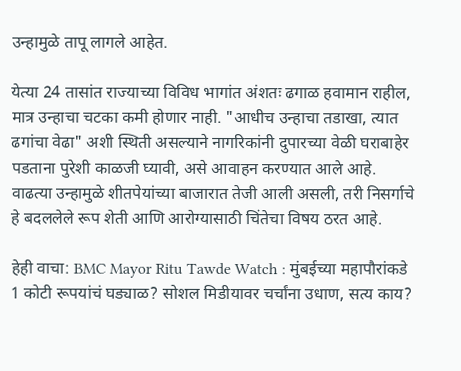उन्हामुळे तापू लागले आहेत.

येत्या 24 तासांत राज्याच्या विविध भागांत अंशतः ढगाळ हवामान राहील, मात्र उन्हाचा चटका कमी होणार नाही. "आधीच उन्हाचा तडाखा, त्यात ढगांचा वेढा" अशी स्थिती असल्याने नागरिकांनी दुपारच्या वेळी घराबाहेर पडताना पुरेशी काळजी घ्यावी, असे आवाहन करण्यात आले आहे. वाढत्या उन्हामुळे शीतपेयांच्या बाजारात तेजी आली असली, तरी निसर्गाचे हे बदललेले रूप शेती आणि आरोग्यासाठी चिंतेचा विषय ठरत आहे.

हेही वाचा: BMC Mayor Ritu Tawde Watch : मुंबईच्या महापौरांकडे 1 कोटी रूपयांचं घड्याळ? सोशल मिडीयावर चर्चांना उधाण, सत्य काय?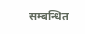सम्बन्धित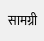सामग्री